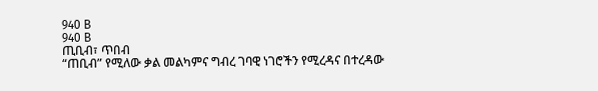940 B
940 B
ጢቢብ፣ ጥበብ
“ጠቢብ” የሚለው ቃል መልካምና ግብረ ገባዊ ነገሮችን የሚረዳና በተረዳው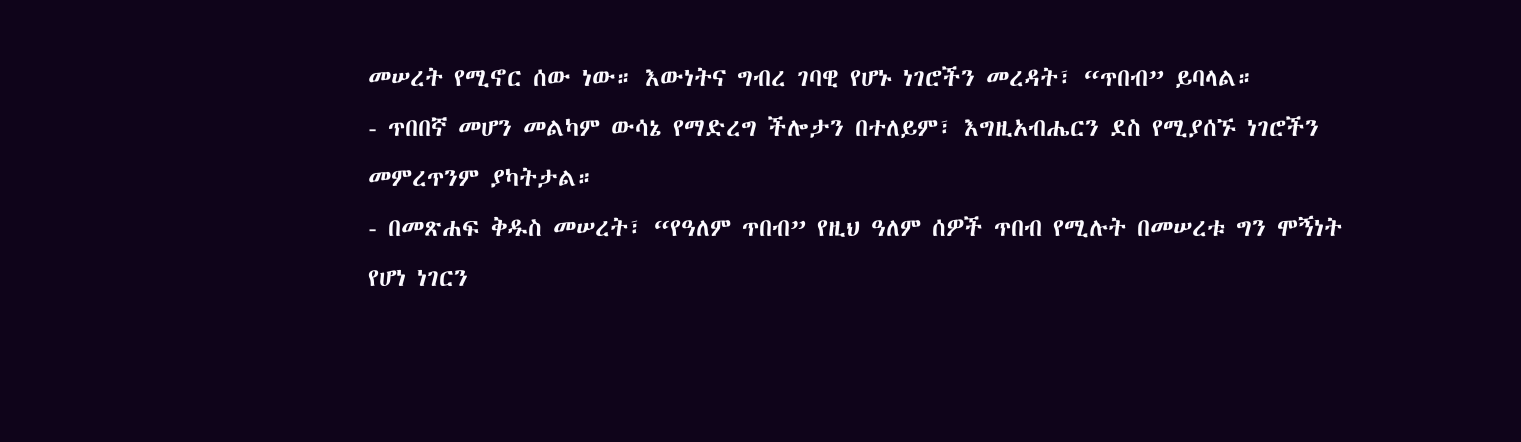መሠረት የሚኖር ሰው ነው። እውነትና ግብረ ገባዊ የሆኑ ነገሮችን መረዳት፣ “ጥበብ” ይባላል።
- ጥበበኛ መሆን መልካም ውሳኔ የማድረግ ችሎታን በተለይም፣ እግዚአብሔርን ደስ የሚያሰኙ ነገሮችን መምረጥንም ያካትታል።
- በመጽሐፍ ቅዱስ መሠረት፣ “የዓለም ጥበብ” የዚህ ዓለም ሰዎች ጥበብ የሚሉት በመሠረቱ ግን ሞኝነት የሆነ ነገርን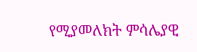የሚያመለክት ምሳሌያዊ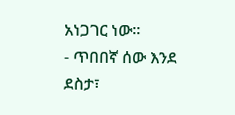አነጋገር ነው።
- ጥበበኛ ሰው እንደ ደስታ፣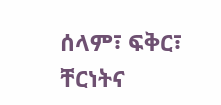ሰላም፣ ፍቅር፣ ቸርነትና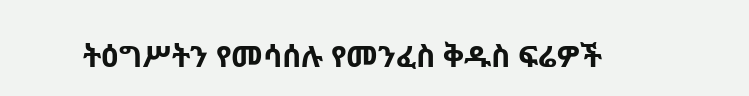ትዕግሥትን የመሳሰሉ የመንፈስ ቅዱስ ፍሬዎች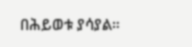በሕይወቱ ያሳያል።